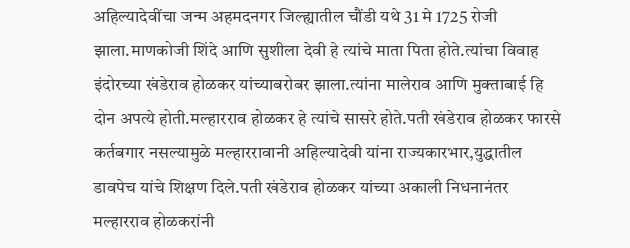अहिल्यादेवींचा जन्म अहमदनगर जिल्ह्यातील चौंडी यथे 31 मे 1725 रोजी झाला.माणकोजी शिंदे आणि सुशीला देवी हे त्यांचे माता पिता होते.त्यांचा विवाह इंदोरच्या खंडेराव होळकर यांच्याबरोबर झाला.त्यांना मालेराव आणि मुक्ताबाई हि दोन अपत्ये होती.मल्हारराव होळकर हे त्यांचे सासरे होते.पती खंडेराव होळकर फारसे कर्तबगार नसल्यामुळे मल्हाररावानी अहिल्यादेवी यांना राज्यकारभार,युद्धातील डावपेच यांचे शिक्षण दिले.पती खंडेराव होळकर यांच्या अकाली निधनानंतर मल्हारराव होळकरांनी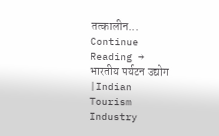तत्कालीन... Continue Reading →
भारतीय पर्यटन उद्योग |Indian Tourism Industry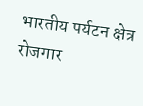भारतीय पर्यटन क्षेत्र रोजगार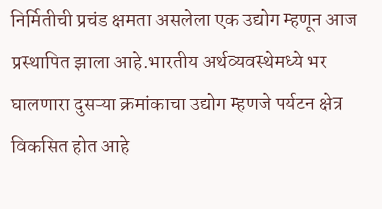निर्मितीची प्रचंड क्षमता असलेला एक उद्योग म्हणून आज प्रस्थापित झाला आहे.भारतीय अर्थव्यवस्थेमध्ये भर घालणारा दुसऱ्या क्रमांकाचा उद्योग म्हणजे पर्यटन क्षेत्र विकसित होत आहे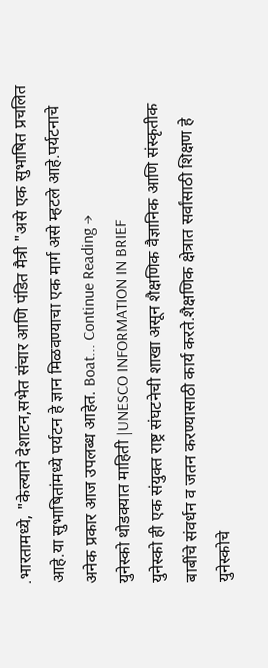.भारतामध्ये, "केल्याने देशाटन,सभेत संचार आणि पंडित मैत्री "असे एक सुभाषित प्रचलित आहे.या सुभाषितांमध्ये पर्यटन हे ज्ञान मिळवण्याचा एक मार्ग असे म्हटले आहे.पर्यटनाचे अनेक प्रकार आज उपलब्ध आहेत. Boat... Continue Reading →
युनेस्को थोडक्यात माहिती |UNESCO INFORMATION IN BRIEF
युनेस्को ही एक संयुक्त राष्ट्र संघटनेची शाखा असून शैक्षणिक वैज्ञानिक आणि संस्कृतीक बाबींचे संवर्धन व जतन करण्यासाठी कार्य करते.शैक्षणिक क्षेत्रात सर्वांसाठी शिक्षण हे युनेस्कोचे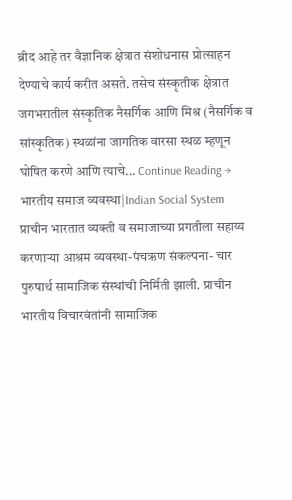ब्रीद आहे तर वैज्ञानिक क्षेत्रात संशोधनास प्रोत्साहन देण्याचे कार्य करीत असते. तसेच संस्कृतीक क्षेत्रात जगभरातील संस्कृतिक नैसर्गिक आणि मिश्र (नैसर्गिक व सांस्कृतिक) स्थळांना जागतिक वारसा स्थळ म्हणून घोषित करणे आणि त्याचे... Continue Reading →
भारतीय समाज व्यवस्था|Indian Social System
प्राचीन भारतात व्यक्ती व समाजाच्या प्रगतीला सहाय्य करणाऱ्या आश्रम व्यवस्था-पंचऋण संकल्पना- चार पुरुषार्थ सामाजिक संस्थांची निर्मिती झाली. प्राचीन भारतीय विचारवंतांनी सामाजिक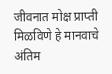जीवनात मोक्ष प्राप्ती मिळविणे हे मानवाचे अंतिम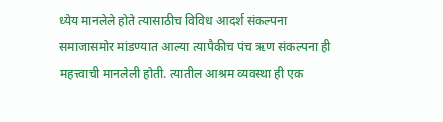ध्येय मानलेले होते त्यासाठीच विविध आदर्श संकल्पना समाजासमोर मांडण्यात आल्या त्यापैकीच पंच ऋण संकल्पना ही महत्त्वाची मानलेली होती. त्यातील आश्रम व्यवस्था ही एक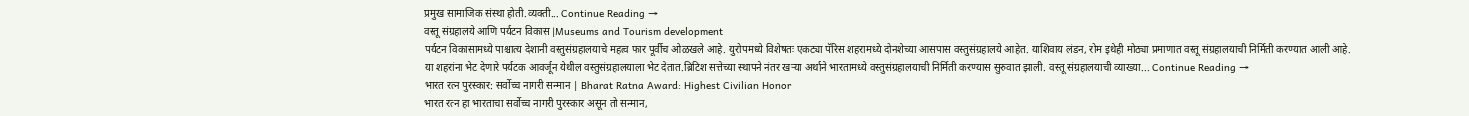प्रमुख सामाजिक संस्था होती.व्यक्ती... Continue Reading →
वस्तू संग्रहालये आणि पर्यटन विकास |Museums and Tourism development
पर्यटन विकासामध्ये पाश्चात्य देशानी वस्तुसंग्रहालयाचे महत्व फार पूर्वीच ओळखले आहे. युरोपमध्ये विशेषतः एकट्या पॅरिस शहरामध्ये दोनशेच्या आसपास वस्तुसंग्रहालये आहेत. याशिवाय लंडन, रोम इथेही मोठ्या प्रमाणात वस्तू संग्रहालयाची निर्मिती करण्यात आली आहे. या शहरांना भेट देणारे पर्यटक आवर्जून येथील वस्तुसंग्रहालयाला भेट देतात.ब्रिटिश सत्तेच्या स्थापने नंतर खऱ्या अर्थाने भारतामध्ये वस्तुसंग्रहालयाची निर्मिती करण्यास सुरुवात झाली. वस्तू संग्रहालयाची व्याख्या... Continue Reading →
भारत रत्न पुरस्कार: सर्वोच्च नागरी सन्मान | Bharat Ratna Award: Highest Civilian Honor
भारत रत्न हा भारताचा सर्वोच्च नागरी पुरस्कार असून तो सन्मान,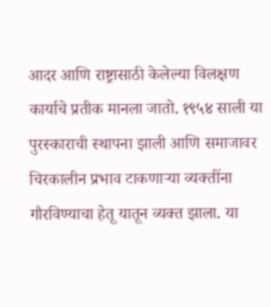आदर आणि राष्ट्रासाठी केलेल्या विलक्षण कार्याचे प्रतीक मानला जातो. १९५४ साली या पुरस्काराची स्थापना झाली आणि समाजावर चिरकालीन प्रभाव टाकणाऱ्या व्यक्तींना गौरविण्याचा हेतू यातून व्यक्त झाला. या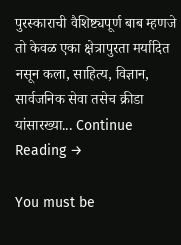पुरस्काराची वैशिष्ट्यपूर्ण बाब म्हणजे तो केवळ एका क्षेत्रापुरता मर्यादित नसून कला, साहित्य, विज्ञान, सार्वजनिक सेवा तसेच क्रीडा यांसारख्या... Continue Reading →

You must be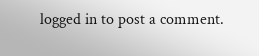logged in to post a comment.